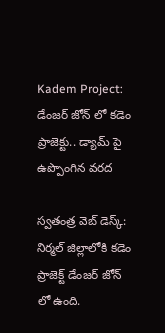Kadem Project: డేంజర్ జోన్ లో కడెం ప్రాజెక్టు.. డ్యామ్ పై ఉప్పొంగిన వరద

స్వతంత్ర వెబ్ డెస్క్: నిర్మల్ జిల్లాలోకి కడెం ప్రాజెక్ట్ డేంజర్ జోన్ లో ఉంది.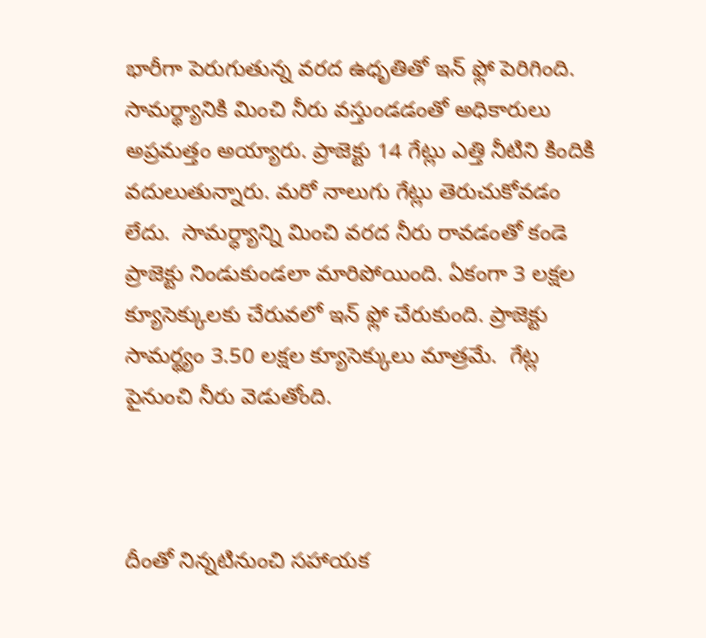భారీగా పెరుగుతున్న వరద ఉధృతితో ఇన్ ఫ్లో పెరిగింది. సామర్థ్యానికి మించి నీరు వస్తుండడంతో అధికారులు అప్రమత్తం అయ్యారు. ప్రాజెక్టు 14 గేట్లు ఎత్తి నీటిని కిందికి వదులుతున్నారు. మరో నాలుగు గేట్లు తెరుచుకోవడం లేదు.  సామర్ధ్యాన్ని మించి వరద నీరు రావడంతో కండె ప్రాజెక్టు నిండుకుండలా మారిపోయింది. ఏకంగా 3 లక్షల క్యూసెక్కులకు చేరువలో ఇన్ ఫ్లో చేరుకుంది. ప్రాజెక్టు సామర్థ్యం 3.50 లక్షల క్యూసెక్కులు మాత్రమే.  గేట్ల పైనుంచి నీరు వెడుతోంది.



దీంతో నిన్నటినుంచి సహాయక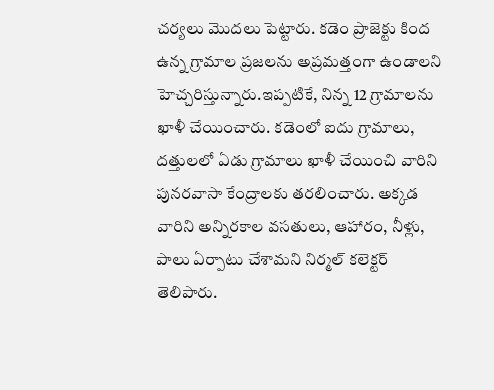చర్యలు మొదలు పెట్టారు. కడెం ప్రాజెక్టు కింద ఉన్న గ్రామాల ప్రజలను అప్రమత్తంగా ఉండాలని హెచ్చరిస్తున్నారు.ఇప్పటికే, నిన్న 12 గ్రామాలను ఖాళీ చేయించారు. కడెంలో ఐదు గ్రామాలు, దత్తులలో ఏడు గ్రామాలు ఖాళీ చేయించి వారిని పునరవాసా కేంద్రాలకు తరలించారు. అక్కడ వారిని అన్నిరకాల వసతులు, ఆహారం, నీళ్లు, పాలు ఏర్పాటు చేశామని నిర్మల్ కలెక్టర్ తెలిపారు.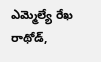ఎమ్మెల్యే రేఖ రాథోడ్,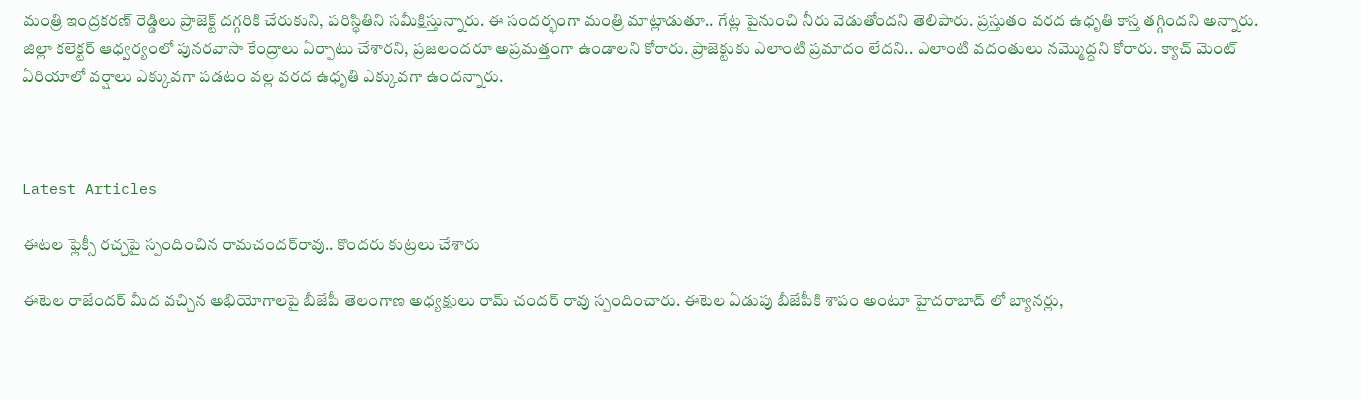మంత్రి ఇంద్రకరణ్ రెడ్డిలు ప్రాజెక్ట్ దగ్గరికి చేరుకుని, పరిస్థితిని సమీక్షిస్తున్నారు. ఈ సందర్భంగా మంత్రి మాట్లాడుతూ.. గేట్ల పైనుంచి నీరు వెడుతోందని తెలిపారు. ప్రస్తుతం వరద ఉధృతి కాస్త తగ్గిందని అన్నారు. జిల్లా కలెక్టర్ ఆధ్వర్యంలో పునరవాసా కేంద్రాలు ఏర్పాటు చేశారని, ప్రజలందరూ అప్రమత్తంగా ఉండాలని కోరారు. ప్రాజెక్టుకు ఎలాంటి ప్రమాదం లేదని.. ఎలాంటి వదంతులు నమ్మొద్దని కోరారు. క్యాచ్ మెంట్ ఏరియాలో వర్షాలు ఎక్కువగా పడటం వల్ల వరద ఉధృతి ఎక్కువగా ఉందన్నారు.



Latest Articles

ఈటల ఫ్లెక్సీ రచ్చపై స్పందించిన రామచందర్‌రావు.. కొందరు కుట్రలు చేశారు

ఈటెల రాజేందర్ మీద వచ్చిన అభియోగాలపై బీజేపీ తెలంగాణ అధ్యక్షులు రామ్ చందర్ రావు స్పందించారు. ఈటెల ఏడుపు బీజేపీకి శాపం అంటూ హైదరాబాద్ లో బ్యానర్లు,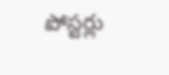పోస్టర్లు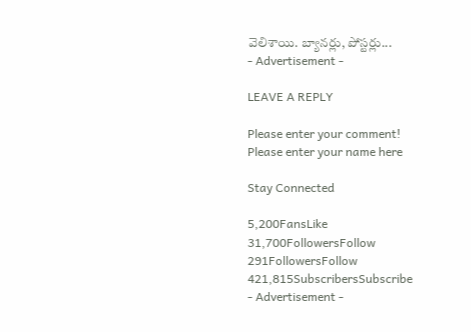వెలిశాయి. బ్యానర్లు, పోస్టర్లు...
- Advertisement -

LEAVE A REPLY

Please enter your comment!
Please enter your name here

Stay Connected

5,200FansLike
31,700FollowersFollow
291FollowersFollow
421,815SubscribersSubscribe
- Advertisement -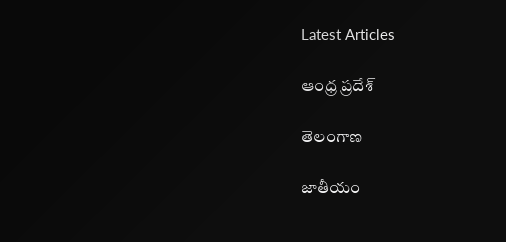Latest Articles

ఆంధ్ర ప్రదేశ్

తెలంగాణ

జాతీయం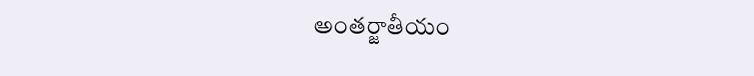అంతర్జాతీయం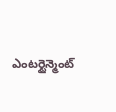ఎంటర్టైన్మెంట్